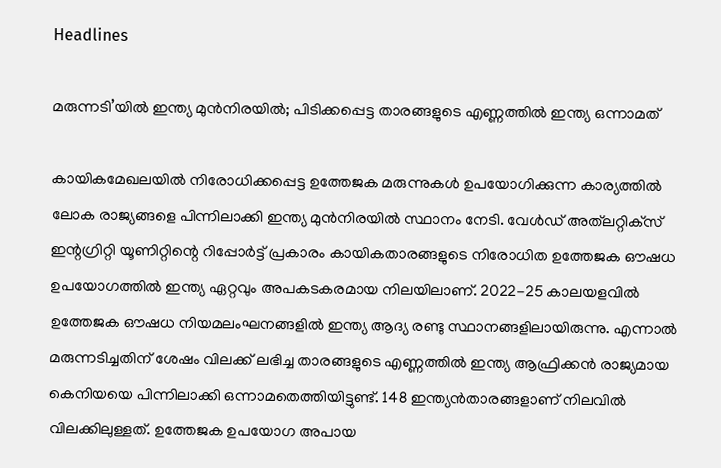Headlines

മരുന്നടി’യില്‍ ഇന്ത്യ മുന്‍നിരയില്‍; പിടിക്കപ്പെട്ട താരങ്ങളുടെ എണ്ണത്തില്‍ ഇന്ത്യ ഒന്നാമത്

കായികമേഖലയില്‍ നിരോധിക്കപ്പെട്ട ഉത്തേജക മരുന്നുകള്‍ ഉപയോഗിക്കുന്ന കാര്യത്തില്‍ ലോക രാജ്യങ്ങളെ പിന്നിലാക്കി ഇന്ത്യ മുന്‍നിരയില്‍ സ്ഥാനം നേടി. വേള്‍ഡ് അത്‌ലറ്റിക്‌സ് ഇന്റഗ്രിറ്റി യൂണിറ്റിന്റെ റിപ്പോര്‍ട്ട് പ്രകാരം കായികതാരങ്ങളുടെ നിരോധിത ഉത്തേജക ഔഷധ ഉപയോഗത്തില്‍ ഇന്ത്യ ഏറ്റവും അപകടകരമായ നിലയിലാണ്. 2022-25 കാലയളവില്‍ ഉത്തേജക ഔഷധ നിയമലംഘനങ്ങളില്‍ ഇന്ത്യ ആദ്യ രണ്ടു സ്ഥാനങ്ങളിലായിരുന്നു. എന്നാല്‍ മരുന്നടിച്ചതിന് ശേഷം വിലക്ക് ലഭിച്ച താരങ്ങളുടെ എണ്ണത്തില്‍ ഇന്ത്യ ആഫ്രിക്കന്‍ രാജ്യമായ കെനിയയെ പിന്നിലാക്കി ഒന്നാമതെത്തിയിട്ടുണ്ട്. 148 ഇന്ത്യന്‍താരങ്ങളാണ് നിലവില്‍ വിലക്കിലുള്ളത്. ഉത്തേജക ഉപയോഗ അപായ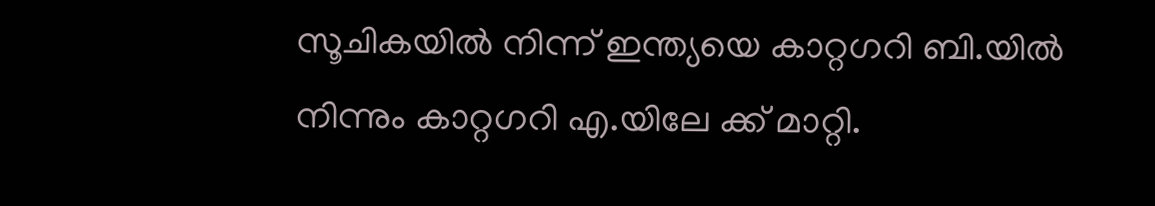സൂചികയില്‍ നിന്ന് ഇന്ത്യയെ കാറ്റഗറി ബി.യില്‍ നിന്നും കാറ്റഗറി എ.യിലേ ക്ക് മാറ്റി.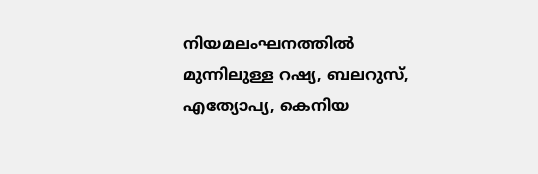നിയമലംഘനത്തില്‍ മുന്നിലുള്ള റഷ്യ, ബലറുസ്, എത്യോപ്യ, കെനിയ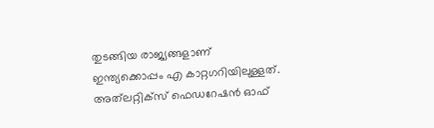തുടങ്ങിയ രാജ്യങ്ങളാണ് ഇന്ത്യക്കൊപ്പം എ കാറ്റഗറിയിലുള്ളത്. അത്‌ലറ്റിക്‌സ് ഫെഡറേഷന്‍ ഓഫ്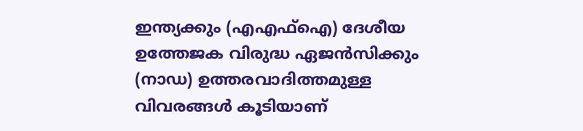ഇന്ത്യക്കും (എഎഫ്‌ഐ) ദേശീയ ഉത്തേജക വിരുദ്ധ ഏജന്‍സിക്കും (നാഡ) ഉത്തരവാദിത്തമുള്ള വിവരങ്ങള്‍ കൂടിയാണ്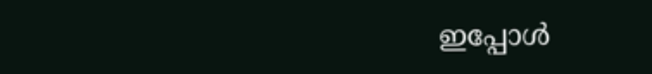ഇപ്പോള്‍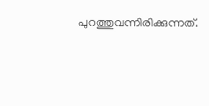പുറത്തുവന്നിരിക്കുന്നത്.